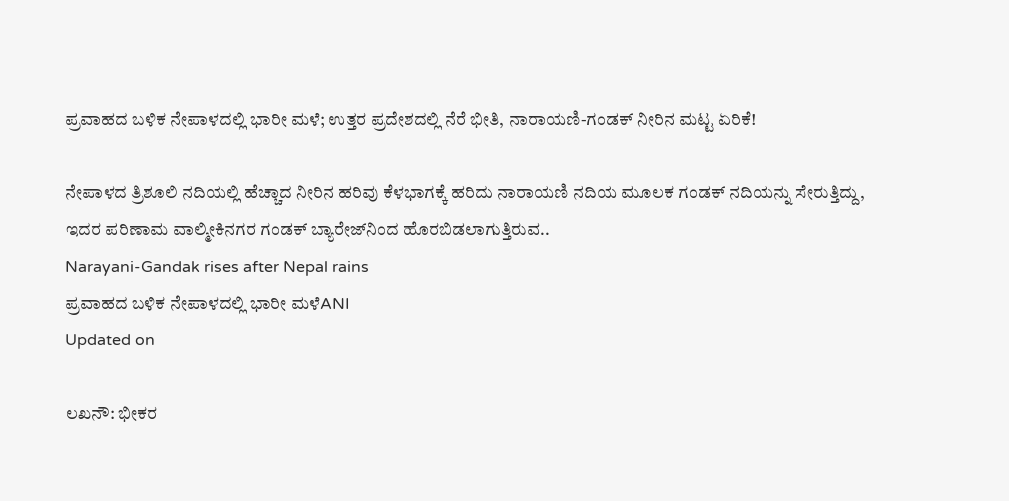ಪ್ರವಾಹದ ಬಳಿಕ ನೇಪಾಳದಲ್ಲಿ ಭಾರೀ ಮಳೆ; ಉತ್ತರ ಪ್ರದೇಶದಲ್ಲಿ ನೆರೆ ಭೀತಿ, ನಾರಾಯಣಿ-ಗಂಡಕ್ ನೀರಿನ ಮಟ್ಟ ಏರಿಕೆ!

ನೇಪಾಳದ ತ್ರಿಶೂಲಿ ನದಿಯಲ್ಲಿ ಹೆಚ್ಚಾದ ನೀರಿನ ಹರಿವು ಕೆಳಭಾಗಕ್ಕೆ ಹರಿದು ನಾರಾಯಣಿ ನದಿಯ ಮೂಲಕ ಗಂಡಕ್ ನದಿಯನ್ನು ಸೇರುತ್ತಿದ್ದು, ಇದರ ಪರಿಣಾಮ ವಾಲ್ಮೀಕಿನಗರ ಗಂಡಕ್ ಬ್ಯಾರೇಜ್‌ನಿಂದ ಹೊರಬಿಡಲಾಗುತ್ತಿರುವ..
Narayani-Gandak rises after Nepal rains
ಪ್ರವಾಹದ ಬಳಿಕ ನೇಪಾಳದಲ್ಲಿ ಭಾರೀ ಮಳೆANI
Updated on

ಲಖನೌ: ಭೀಕರ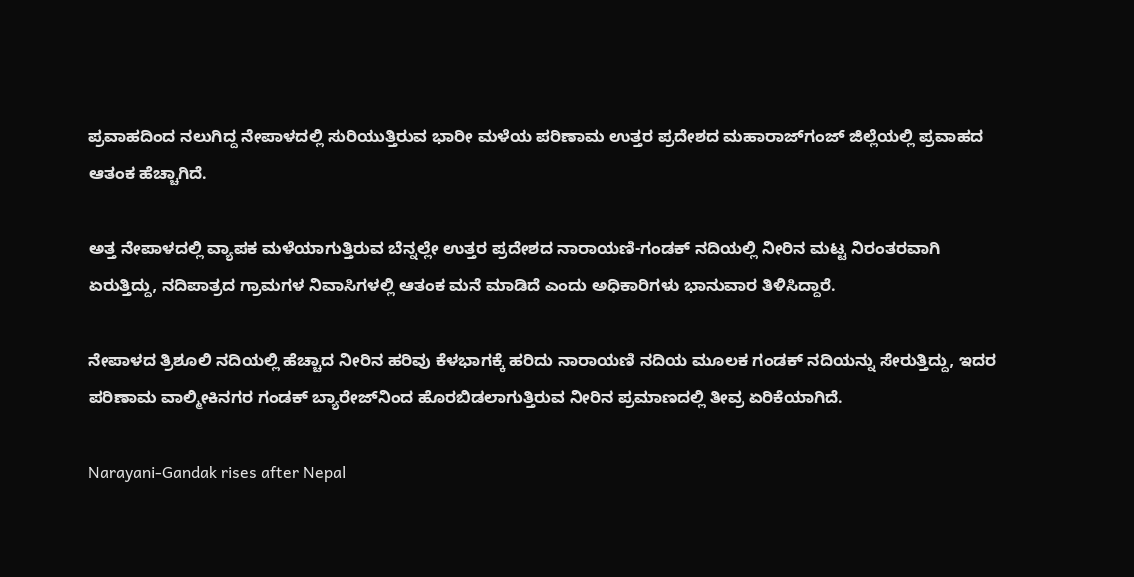ಪ್ರವಾಹದಿಂದ ನಲುಗಿದ್ದ ನೇಪಾಳದಲ್ಲಿ ಸುರಿಯುತ್ತಿರುವ ಭಾರೀ ಮಳೆಯ ಪರಿಣಾಮ ಉತ್ತರ ಪ್ರದೇಶದ ಮಹಾರಾಜ್‌ಗಂಜ್ ಜಿಲ್ಲೆಯಲ್ಲಿ ಪ್ರವಾಹದ ಆತಂಕ ಹೆಚ್ಚಾಗಿದೆ.

ಅತ್ತ ನೇಪಾಳದಲ್ಲಿ ವ್ಯಾಪಕ ಮಳೆಯಾಗುತ್ತಿರುವ ಬೆನ್ನಲ್ಲೇ ಉತ್ತರ ಪ್ರದೇಶದ ನಾರಾಯಣಿ-ಗಂಡಕ್ ನದಿಯಲ್ಲಿ ನೀರಿನ ಮಟ್ಟ ನಿರಂತರವಾಗಿ ಏರುತ್ತಿದ್ದು, ನದಿಪಾತ್ರದ ಗ್ರಾಮಗಳ ನಿವಾಸಿಗಳಲ್ಲಿ ಆತಂಕ ಮನೆ ಮಾಡಿದೆ ಎಂದು ಅಧಿಕಾರಿಗಳು ಭಾನುವಾರ ತಿಳಿಸಿದ್ದಾರೆ.

ನೇಪಾಳದ ತ್ರಿಶೂಲಿ ನದಿಯಲ್ಲಿ ಹೆಚ್ಚಾದ ನೀರಿನ ಹರಿವು ಕೆಳಭಾಗಕ್ಕೆ ಹರಿದು ನಾರಾಯಣಿ ನದಿಯ ಮೂಲಕ ಗಂಡಕ್ ನದಿಯನ್ನು ಸೇರುತ್ತಿದ್ದು, ಇದರ ಪರಿಣಾಮ ವಾಲ್ಮೀಕಿನಗರ ಗಂಡಕ್ ಬ್ಯಾರೇಜ್‌ನಿಂದ ಹೊರಬಿಡಲಾಗುತ್ತಿರುವ ನೀರಿನ ಪ್ರಮಾಣದಲ್ಲಿ ತೀವ್ರ ಏರಿಕೆಯಾಗಿದೆ.

Narayani-Gandak rises after Nepal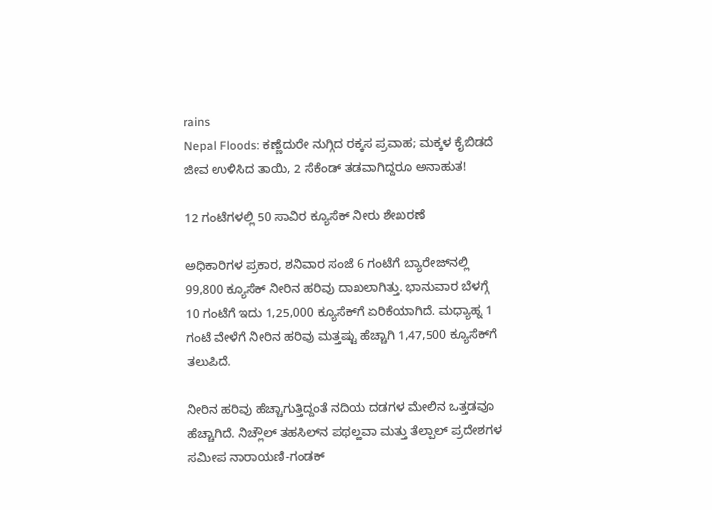rains
Nepal Floods: ಕಣ್ಣೆದುರೇ ನುಗ್ಗಿದ ರಕ್ಕಸ ಪ್ರವಾಹ; ಮಕ್ಕಳ ಕೈಬಿಡದೆ ಜೀವ ಉಳಿಸಿದ ತಾಯಿ, 2 ಸೆಕೆಂಡ್ ತಡವಾಗಿದ್ದರೂ ಅನಾಹುತ!

12 ಗಂಟೆಗಳಲ್ಲಿ 50 ಸಾವಿರ ಕ್ಯೂಸೆಕ್ ನೀರು ಶೇಖರಣೆ

ಅಧಿಕಾರಿಗಳ ಪ್ರಕಾರ, ಶನಿವಾರ ಸಂಜೆ 6 ಗಂಟೆಗೆ ಬ್ಯಾರೇಜ್‌ನಲ್ಲಿ 99,800 ಕ್ಯೂಸೆಕ್ ನೀರಿನ ಹರಿವು ದಾಖಲಾಗಿತ್ತು. ಭಾನುವಾರ ಬೆಳಗ್ಗೆ 10 ಗಂಟೆಗೆ ಇದು 1,25,000 ಕ್ಯೂಸೆಕ್‌ಗೆ ಏರಿಕೆಯಾಗಿದೆ. ಮಧ್ಯಾಹ್ನ 1 ಗಂಟೆ ವೇಳೆಗೆ ನೀರಿನ ಹರಿವು ಮತ್ತಷ್ಟು ಹೆಚ್ಚಾಗಿ 1,47,500 ಕ್ಯೂಸೆಕ್‌ಗೆ ತಲುಪಿದೆ.

ನೀರಿನ ಹರಿವು ಹೆಚ್ಚಾಗುತ್ತಿದ್ದಂತೆ ನದಿಯ ದಡಗಳ ಮೇಲಿನ ಒತ್ತಡವೂ ಹೆಚ್ಚಾಗಿದೆ. ನಿಚ್ಲೌಲ್‌ ತಹಸಿಲ್‌ನ ಪಥಲ್ಹವಾ ಮತ್ತು ತೆಲ್ಪಾಲ್‌ ಪ್ರದೇಶಗಳ ಸಮೀಪ ನಾರಾಯಣಿ-ಗಂಡಕ್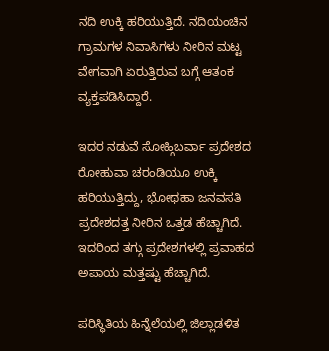ನದಿ ಉಕ್ಕಿ ಹರಿಯುತ್ತಿದೆ. ನದಿಯಂಚಿನ ಗ್ರಾಮಗಳ ನಿವಾಸಿಗಳು ನೀರಿನ ಮಟ್ಟ ವೇಗವಾಗಿ ಏರುತ್ತಿರುವ ಬಗ್ಗೆ ಆತಂಕ ವ್ಯಕ್ತಪಡಿಸಿದ್ದಾರೆ.

ಇದರ ನಡುವೆ ಸೋಹ್ಗಿಬರ್ವಾ ಪ್ರದೇಶದ ರೋಹುವಾ ಚರಂಡಿಯೂ ಉಕ್ಕಿ ಹರಿಯುತ್ತಿದ್ದು, ಭೋಥಹಾ ಜನವಸತಿ ಪ್ರದೇಶದತ್ತ ನೀರಿನ ಒತ್ತಡ ಹೆಚ್ಚಾಗಿದೆ. ಇದರಿಂದ ತಗ್ಗು ಪ್ರದೇಶಗಳಲ್ಲಿ ಪ್ರವಾಹದ ಅಪಾಯ ಮತ್ತಷ್ಟು ಹೆಚ್ಚಾಗಿದೆ.

ಪರಿಸ್ಥಿತಿಯ ಹಿನ್ನೆಲೆಯಲ್ಲಿ ಜಿಲ್ಲಾಡಳಿತ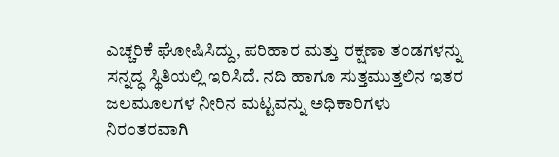ಎಚ್ಚರಿಕೆ ಘೋಷಿಸಿದ್ದು, ಪರಿಹಾರ ಮತ್ತು ರಕ್ಷಣಾ ತಂಡಗಳನ್ನು ಸನ್ನದ್ಧ ಸ್ಥಿತಿಯಲ್ಲಿ ಇರಿಸಿದೆ. ನದಿ ಹಾಗೂ ಸುತ್ತಮುತ್ತಲಿನ ಇತರ ಜಲಮೂಲಗಳ ನೀರಿನ ಮಟ್ಟವನ್ನು ಅಧಿಕಾರಿಗಳು ನಿರಂತರವಾಗಿ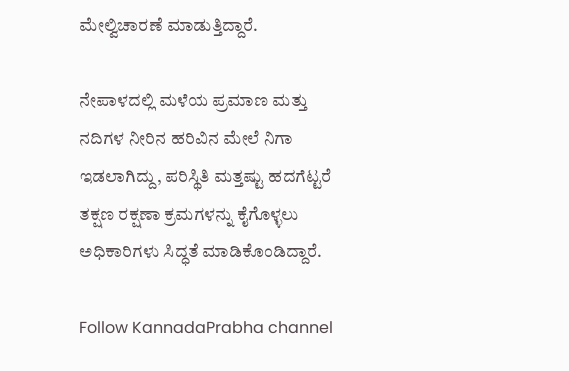ಮೇಲ್ವಿಚಾರಣೆ ಮಾಡುತ್ತಿದ್ದಾರೆ.

ನೇಪಾಳದಲ್ಲಿ ಮಳೆಯ ಪ್ರಮಾಣ ಮತ್ತು ನದಿಗಳ ನೀರಿನ ಹರಿವಿನ ಮೇಲೆ ನಿಗಾ ಇಡಲಾಗಿದ್ದು, ಪರಿಸ್ಥಿತಿ ಮತ್ತಷ್ಟು ಹದಗೆಟ್ಟರೆ ತಕ್ಷಣ ರಕ್ಷಣಾ ಕ್ರಮಗಳನ್ನು ಕೈಗೊಳ್ಳಲು ಅಧಿಕಾರಿಗಳು ಸಿದ್ಧತೆ ಮಾಡಿಕೊಂಡಿದ್ದಾರೆ.

Follow KannadaPrabha channel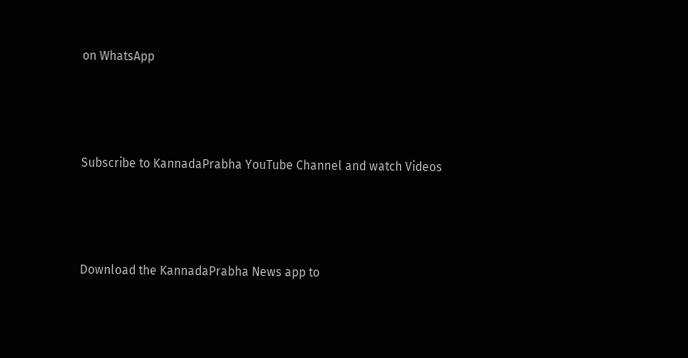on WhatsApp



Subscribe to KannadaPrabha YouTube Channel and watch Videos



Download the KannadaPrabha News app to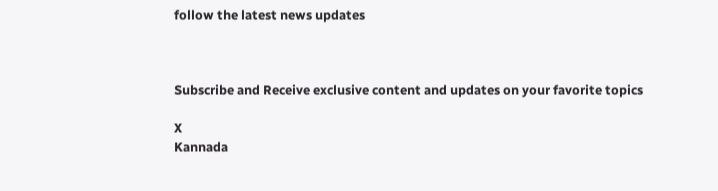follow the latest news updates



Subscribe and Receive exclusive content and updates on your favorite topics

X
Kannada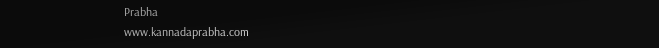Prabha
www.kannadaprabha.com